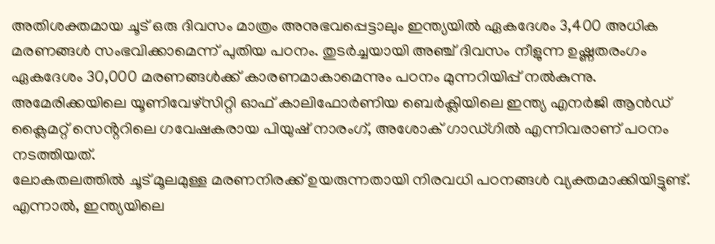അതിശക്തമായ ചൂട് ഒരു ദിവസം മാത്രം അനുഭവപ്പെട്ടാലും ഇന്ത്യയിൽ ഏകദേശം 3,400 അധിക മരണങ്ങൾ സംഭവിക്കാമെന്ന് പുതിയ പഠനം. തുടർച്ചയായി അഞ്ച് ദിവസം നീളുന്ന ഉഷ്ണതരംഗം ഏകദേശം 30,000 മരണങ്ങൾക്ക് കാരണമാകാമെന്നും പഠനം മുന്നറിയിപ്പ് നൽകുന്നു.
അമേരിക്കയിലെ യൂണിവേഴ്സിറ്റി ഓഫ് കാലിഫോർണിയ ബെർക്ലിയിലെ ഇന്ത്യ എനർജി ആൻഡ് ക്ലൈമറ്റ് സെൻ്ററിലെ ഗവേഷകരായ പിയുഷ് നാരംഗ്, അശോക് ഗാഡ്ഗിൽ എന്നിവരാണ് പഠനം നടത്തിയത്.
ലോകതലത്തിൽ ചൂട് മൂലമുള്ള മരണനിരക്ക് ഉയരുന്നതായി നിരവധി പഠനങ്ങൾ വ്യക്തമാക്കിയിട്ടുണ്ട്. എന്നാൽ, ഇന്ത്യയിലെ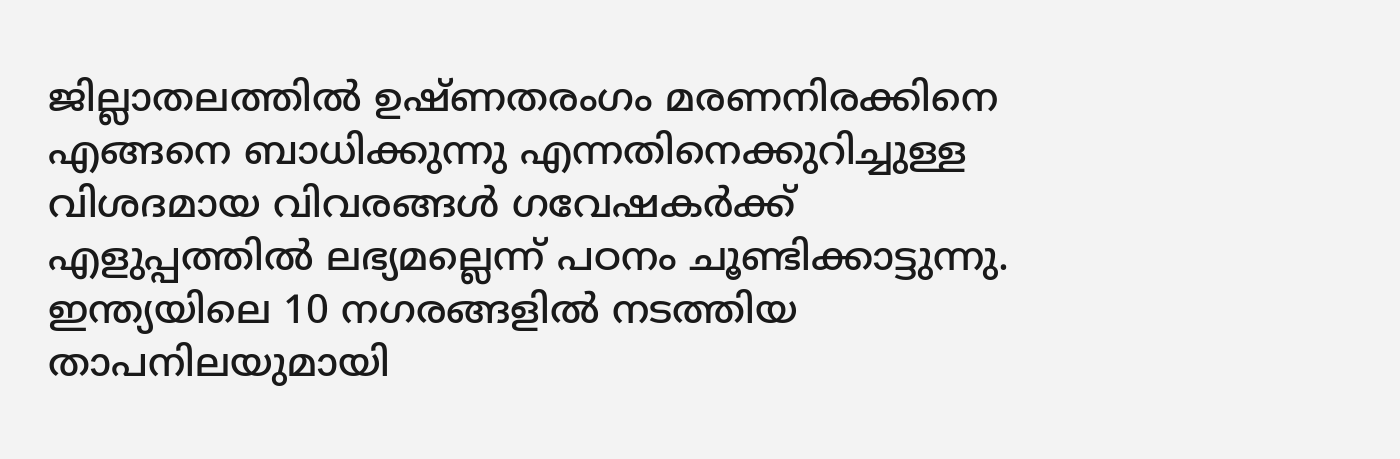ജില്ലാതലത്തിൽ ഉഷ്ണതരംഗം മരണനിരക്കിനെ എങ്ങനെ ബാധിക്കുന്നു എന്നതിനെക്കുറിച്ചുള്ള വിശദമായ വിവരങ്ങൾ ഗവേഷകർക്ക് എളുപ്പത്തിൽ ലഭ്യമല്ലെന്ന് പഠനം ചൂണ്ടിക്കാട്ടുന്നു.
ഇന്ത്യയിലെ 10 നഗരങ്ങളിൽ നടത്തിയ താപനിലയുമായി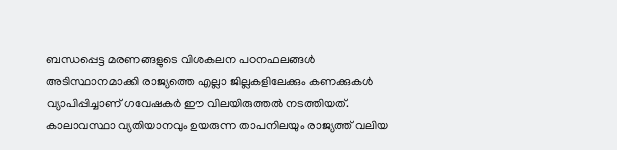ബന്ധപ്പെട്ട മരണങ്ങളുടെ വിശകലന പഠനഫലങ്ങൾ അടിസ്ഥാനമാക്കി രാജ്യത്തെ എല്ലാ ജില്ലകളിലേക്കും കണക്കുകൾ വ്യാപിപ്പിച്ചാണ് ഗവേഷകർ ഈ വിലയിരുത്തൽ നടത്തിയത്.
കാലാവസ്ഥാ വ്യതിയാനവും ഉയരുന്ന താപനിലയും രാജ്യത്ത് വലിയ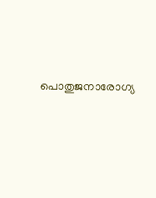പൊതുജനാരോഗ്യ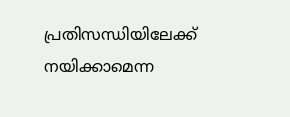പ്രതിസന്ധിയിലേക്ക് നയിക്കാമെന്ന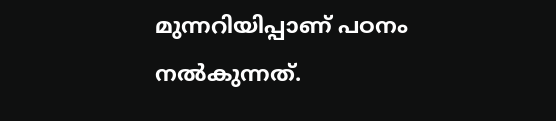മുന്നറിയിപ്പാണ് പഠനം നൽകുന്നത്.